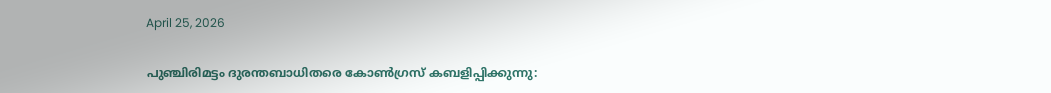April 25, 2026

പുഞ്ചിരിമട്ടം ദുരന്തബാധിതരെ കോണ്‍ഗ്രസ് കബളിപ്പിക്കുന്നു: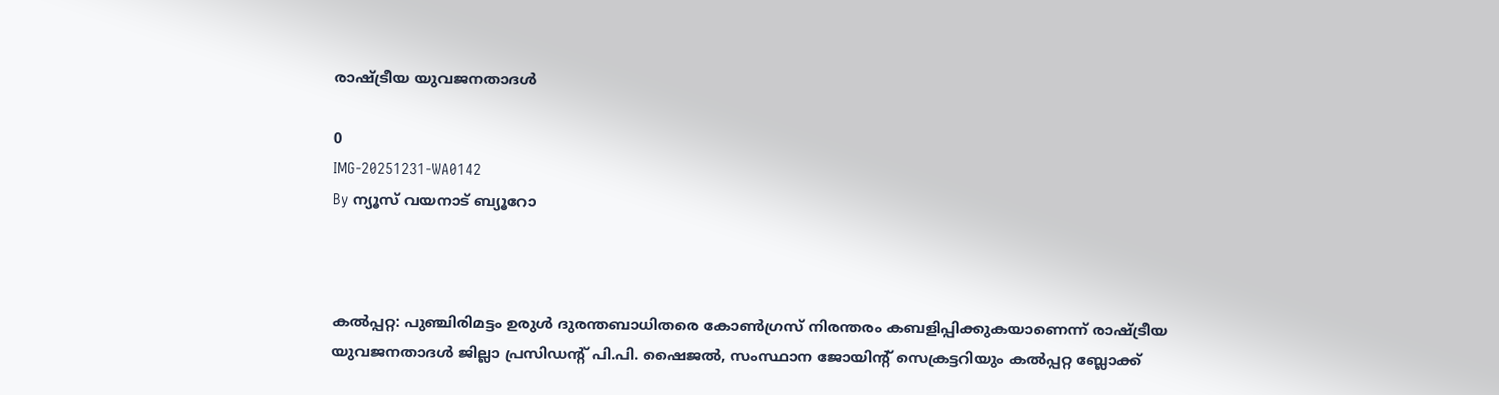രാഷ്ട്രീയ യുവജനതാദള്‍

0
IMG-20251231-WA0142
By ന്യൂസ് വയനാട് ബ്യൂറോ



കല്‍പ്പറ്റ: പുഞ്ചിരിമട്ടം ഉരുള്‍ ദുരന്തബാധിതരെ കോണ്‍ഗ്രസ് നിരന്തരം കബളിപ്പിക്കുകയാണെന്ന് രാഷ്ട്രീയ യുവജനതാദള്‍ ജില്ലാ പ്രസിഡന്റ് പി.പി. ഷൈജല്‍, സംസ്ഥാന ജോയിന്റ് സെക്രട്ടറിയും കല്‍പ്പറ്റ ബ്ലോക്ക്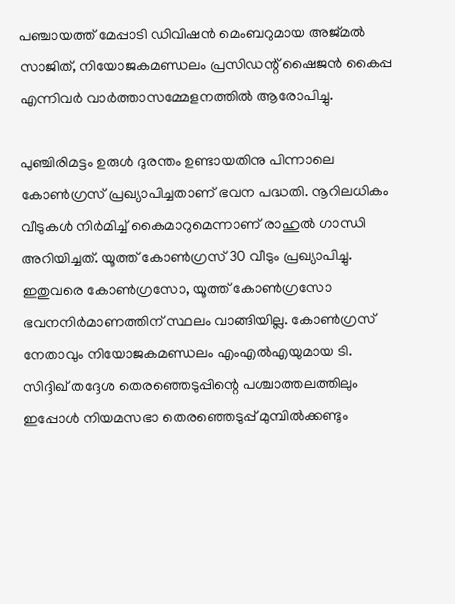പഞ്ചായത്ത് മേപ്പാടി ഡിവിഷന്‍ മെംബറുമായ അജ്മല്‍ സാജിത്, നിയോജകമണ്ഡലം പ്രസിഡന്റ് ഷൈജന്‍ കൈപ്പ എന്നിവര്‍ വാര്‍ത്താസമ്മേളനത്തില്‍ ആരോപിച്ചു.

പുഞ്ചിരിമട്ടം ഉരുള്‍ ദുരന്തം ഉണ്ടായതിനു പിന്നാലെ കോണ്‍ഗ്രസ് പ്രഖ്യാപിച്ചതാണ് ഭവന പദ്ധതി. നൂറിലധികം വീടുകള്‍ നിര്‍മിച്ച് കൈമാറുമെന്നാണ് രാഹുല്‍ ഗാന്ധി അറിയിച്ചത്. യൂത്ത് കോണ്‍ഗ്രസ് 30 വീടും പ്രഖ്യാപിച്ചു. ഇതുവരെ കോണ്‍ഗ്രസോ, യൂത്ത് കോണ്‍ഗ്രസോ ഭവനനിര്‍മാണത്തിന് സ്ഥലം വാങ്ങിയില്ല. കോണ്‍ഗ്രസ് നേതാവും നിയോജകമണ്ഡലം എംഎല്‍എയുമായ ടി. സിദ്ദിഖ് തദ്ദേശ തെരഞ്ഞെടുപ്പിന്റെ പശ്ചാത്തലത്തിലും ഇപ്പോള്‍ നിയമസഭാ തെരഞ്ഞെടുപ്പ് മുമ്പില്‍ക്കണ്ടും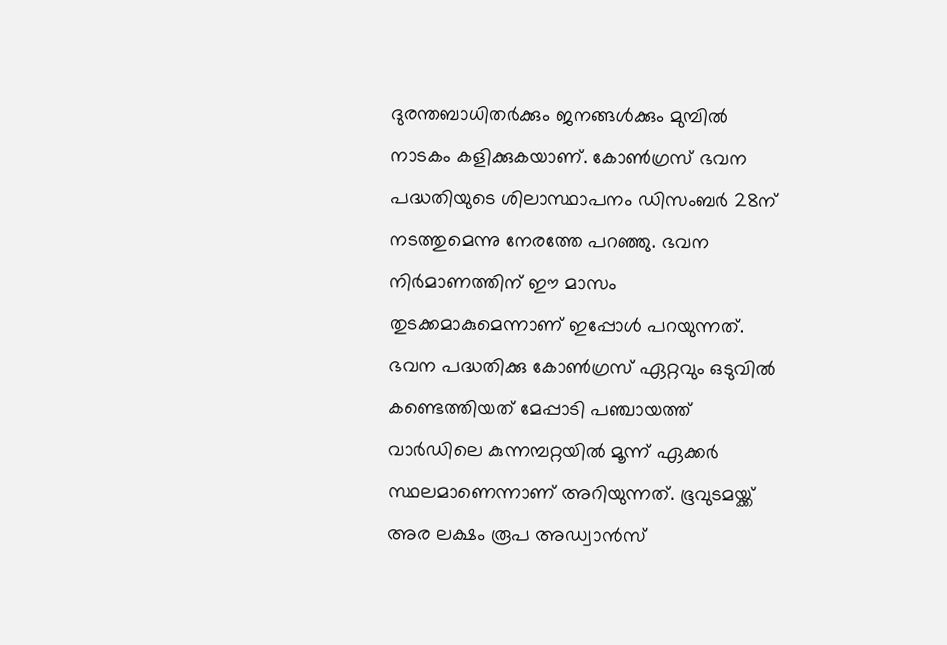ദുരന്തബാധിതര്‍ക്കും ജനങ്ങള്‍ക്കും മുമ്പില്‍ നാടകം കളിക്കുകയാണ്. കോണ്‍ഗ്രസ് ഭവന പദ്ധതിയുടെ ശിലാസ്ഥാപനം ഡിസംബര്‍ 28ന് നടത്തുമെന്നു നേരത്തേ പറഞ്ഞു. ഭവന നിര്‍മാണത്തിന് ഈ മാസം തുടക്കമാകുമെന്നാണ് ഇപ്പോള്‍ പറയുന്നത്. ഭവന പദ്ധതിക്കു കോണ്‍ഗ്രസ് ഏറ്റവും ഒടുവില്‍ കണ്ടെത്തിയത് മേപ്പാടി പഞ്ചായത്ത് വാര്‍ഡിലെ കുന്നമ്പറ്റയില്‍ മൂന്ന് ഏക്കര്‍ സ്ഥലമാണെന്നാണ് അറിയുന്നത്. ഭൂവുടമയ്ക്ക് അര ലക്ഷം രൂപ അഡ്വാന്‍സ്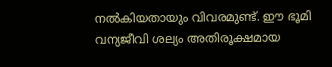നല്‍കിയതായും വിവരമുണ്ട്. ഈ ഭൂമി വന്യജീവി ശല്യം അതിരൂക്ഷമായ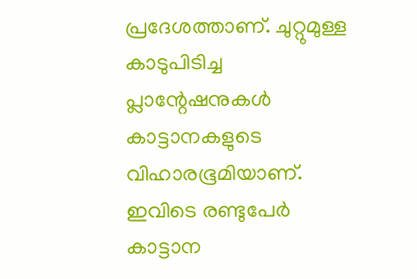പ്രദേശത്താണ്. ചുറ്റുമുള്ള കാടുപിടിച്ച പ്ലാന്റേഷനുകള്‍ കാട്ടാനകളുടെ വിഹാരഭൂമിയാണ്. ഇവിടെ രണ്ടുപേര്‍ കാട്ടാന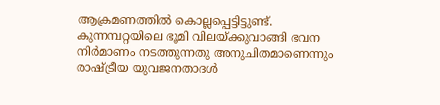ആക്രമണത്തില്‍ കൊല്ലപ്പെട്ടിട്ടുണ്ട്. കുന്നമ്പറ്റയിലെ ഭൂമി വിലയ്ക്കുവാങ്ങി ഭവന നിര്‍മാണം നടത്തുന്നതു അനുചിതമാണെന്നും രാഷ്ട്രീയ യുവജനതാദള്‍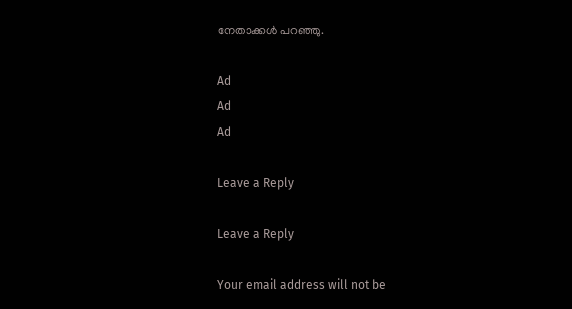നേതാക്കള്‍ പറഞ്ഞു.

Ad
Ad
Ad

Leave a Reply

Leave a Reply

Your email address will not be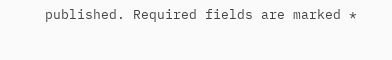published. Required fields are marked *